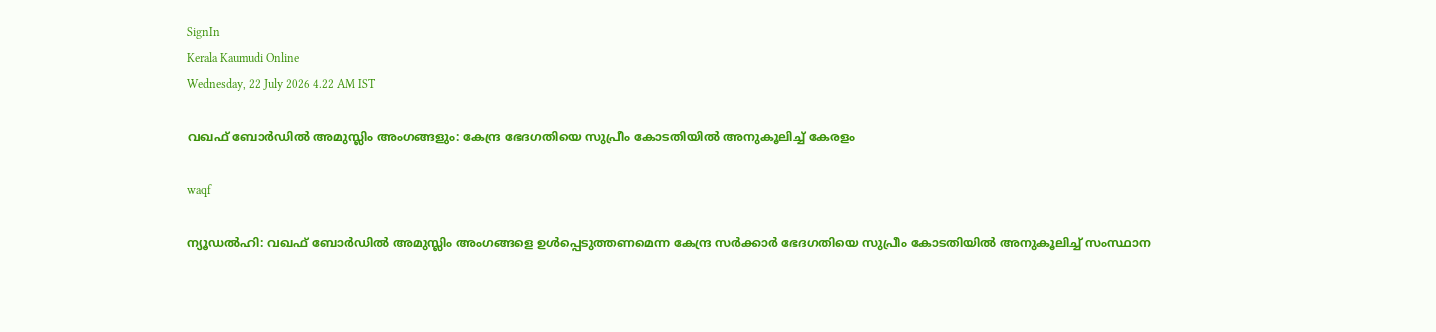SignIn
Kerala Kaumudi Online
Wednesday, 22 July 2026 4.22 AM IST

വഖഫ് ബോ‌ർഡിൽ അമുസ്ലിം അംഗങ്ങളും: കേന്ദ്ര ഭേദഗതിയെ സുപ്രീം കോടതിയിൽ അനുകൂലിച്ച് കേരളം

waqf

ന്യൂഡൽഹി: വഖഫ് ബോ‌ർഡിൽ അമുസ്ലിം അംഗങ്ങളെ ഉൾപ്പെടുത്തണമെന്ന കേന്ദ്ര സർക്കാർ ഭേദഗതിയെ സുപ്രീം കോടതിയിൽ അനുകൂലിച്ച് സംസ്ഥാന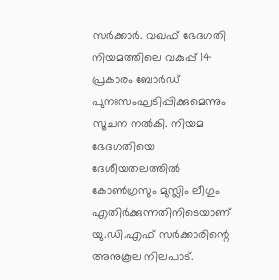സർക്കാ‌‌ർ. വഖഫ് ഭേദഗതി നിയമത്തിലെ വകുപ്പ് 14 പ്രകാരം ബോർഡ് പുനഃസംഘടിപ്പിക്കുമെന്നും സൂചന നൽകി. നിയമ ഭേദഗതിയെ ദേശീയതലത്തിൽ കോൺഗ്രസും മുസ്ലിം ലീഗും എതിർക്കുന്നതിനിടെയാണ് യു.ഡി.എഫ് സർക്കാരിന്റെ അനുകൂല നിലപാട്.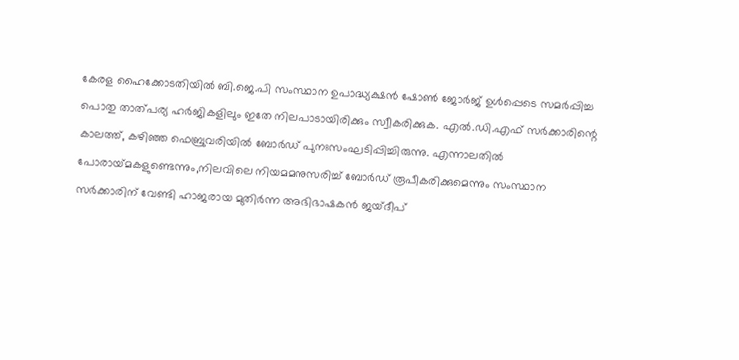കേരള ഹൈക്കോടതിയിൽ ബി.ജെ.പി സംസ്ഥാന ഉപാദ്ധ്യക്ഷൻ ഷോൺ ജോർജ് ഉൾപ്പെടെ സമർപ്പിച്ച പൊതു താത്പര്യ ഹർജികളിലും ഇതേ നിലപാടായിരിക്കും സ്വീകരിക്കുക. എൽ.ഡി.എഫ് സ‌ർക്കാരിന്റെ കാലത്ത്, കഴിഞ്ഞ ഫെബ്രുവരിയിൽ ബോ‌ർഡ് പുനഃസംഘടിപ്പിച്ചിരുന്നു. എന്നാലതിൽ പോരായ്‌മകളുണ്ടെന്നും,നിലവിലെ നിയമമനുസരിച്ച് ബോ‌ർഡ് രൂപീകരിക്കുമെന്നും സംസ്ഥാന സർക്കാരിന് വേണ്ടി ഹാജരായ മുതിർന്ന അഭിഭാഷകൻ ജയ്ദീപ്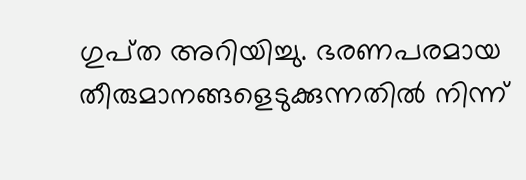ഗുപ്‌ത അറിയിച്ചു. ഭരണപരമായ തീരുമാനങ്ങളെടുക്കുന്നതിൽ നിന്ന്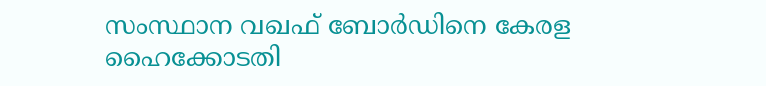സംസ്ഥാന വഖഫ് ബോർഡിനെ കേരള ഹൈക്കോടതി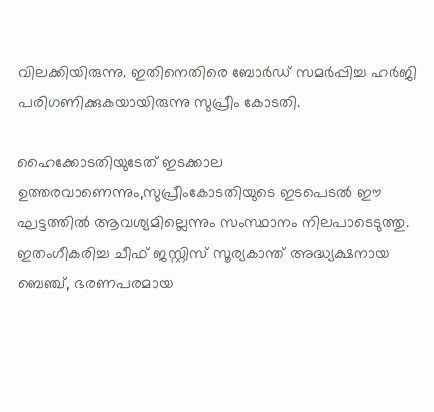വിലക്കിയിരുന്നു. ഇതിനെതിരെ ബോ‌ർഡ് സമർപ്പിച്ച ഹർജി പരിഗണിക്കുകയായിരുന്നു സുപ്രീം കോടതി.

ഹൈക്കോടതിയുടേത് ഇടക്കാല ഉത്തരവാണെന്നും,സുപ്രീംകോടതിയുടെ ഇടപെടൽ ഈ ഘട്ടത്തിൽ ആവശ്യമില്ലെന്നും സംസ്ഥാനം നിലപാടെടുത്തു. ഇതംഗീകരിച്ച ചീഫ് ജസ്റ്റിസ് സൂര്യകാന്ത് അദ്ധ്യക്ഷനായ ബെഞ്ച്, ഭരണപരമായ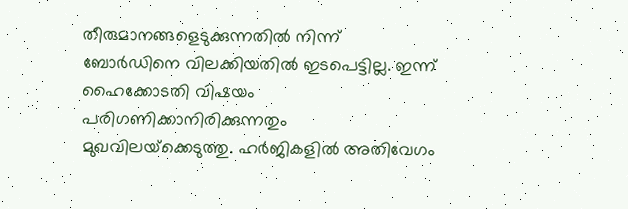തീരുമാനങ്ങളെടുക്കുന്നതിൽ നിന്ന് ബോർഡിനെ വിലക്കിയതിൽ ഇടപെട്ടില്ല. ഇന്ന് ഹൈക്കോടതി വിഷയം പരിഗണിക്കാനിരിക്കുന്നതും മുഖവിലയ്‌ക്കെടുത്തു. ഹർജികളിൽ അതിവേഗം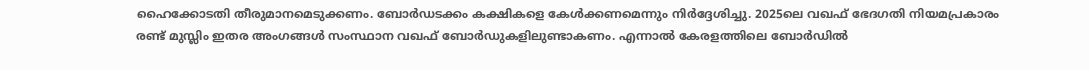ഹൈക്കോടതി തീരുമാനമെടുക്കണം. ബോ‌ർഡടക്കം കക്ഷികളെ കേൾക്കണമെന്നും നിർദ്ദേശിച്ചു. 2025ലെ വഖഫ് ഭേദഗതി നിയമപ്രകാരം രണ്ട് മുസ്ലിം ഇതര അംഗങ്ങൾ സംസ്ഥാന വഖഫ് ബോർ‌ഡുകളിലുണ്ടാകണം. എന്നാൽ കേരളത്തിലെ ബോർഡിൽ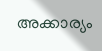അക്കാര്യം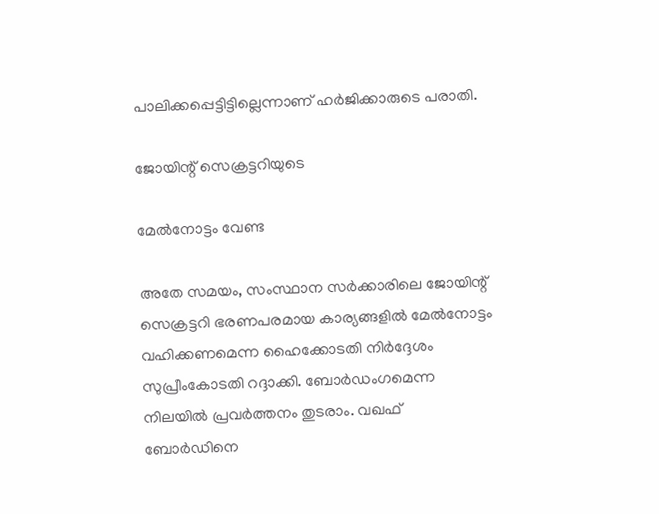പാലിക്കപ്പെട്ടിട്ടില്ലെന്നാണ് ഹർജിക്കാരുടെ പരാതി.

ജോയിന്റ് സെക്രട്ടറിയുടെ

മേൽനോട്ടം വേണ്ട

അതേ സമയം, സംസ്ഥാന സർക്കാരിലെ ജോയിന്റ് സെക്രട്ടറി ഭരണപരമായ കാര്യങ്ങളിൽ മേൽനോട്ടം വഹിക്കണമെന്ന ഹൈക്കോടതി നി‌ർദ്ദേശം സുപ്രീംകോടതി റദ്ദാക്കി. ബോർഡംഗമെന്ന നിലയിൽ പ്രവർത്തനം തുടരാം. വഖഫ് ബോ‌ർഡിനെ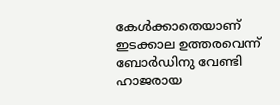കേൾക്കാതെയാണ് ഇടക്കാല ഉത്തരവെന്ന് ബോ‌ർഡിനു വേണ്ടി ഹാജരായ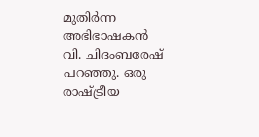മുതിർന്ന അഭിഭാഷകൻ വി. ചിദംബരേഷ് പറഞ്ഞു. ഒരു രാഷ്ട്രീയ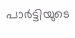പാ‌ർട്ടിയുടെ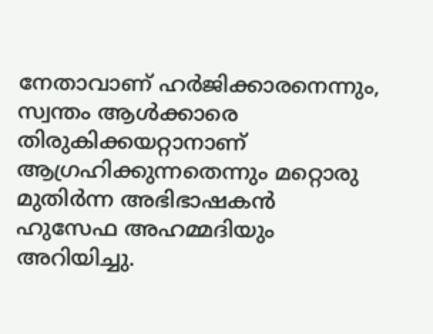നേതാവാണ് ഹ‌ർജിക്കാരനെന്നും, സ്വന്തം ആൾക്കാരെ തിരുകിക്കയറ്റാനാണ് ആഗ്രഹിക്കുന്നതെന്നും മറ്റൊരു മുതിർന്ന അഭിഭാഷകൻ ഹുസേഫ അഹമ്മദിയും അറിയിച്ചു.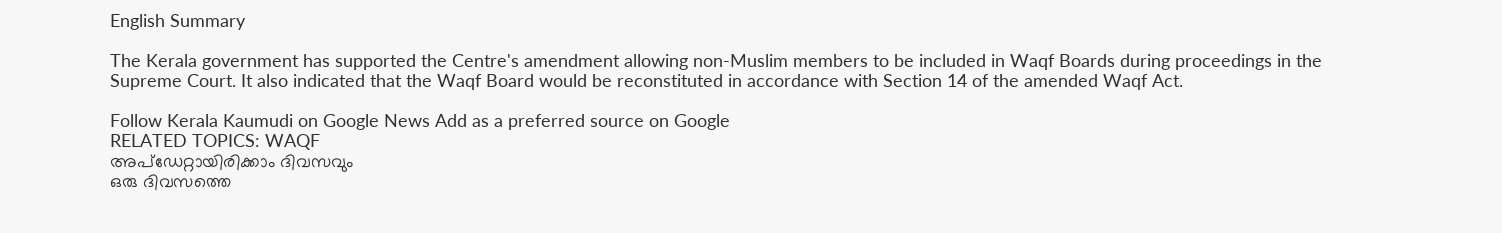English Summary

The Kerala government has supported the Centre's amendment allowing non-Muslim members to be included in Waqf Boards during proceedings in the Supreme Court. It also indicated that the Waqf Board would be reconstituted in accordance with Section 14 of the amended Waqf Act.

Follow Kerala Kaumudi on Google News Add as a preferred source on Google
RELATED TOPICS: WAQF
അപ്ഡേറ്റായിരിക്കാം ദിവസവും
ഒരു ദിവസത്തെ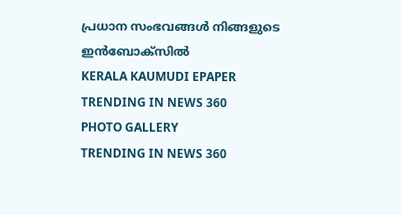പ്രധാന സംഭവങ്ങൾ നിങ്ങളുടെ ഇൻബോക്സിൽ
KERALA KAUMUDI EPAPER
TRENDING IN NEWS 360
PHOTO GALLERY
TRENDING IN NEWS 360